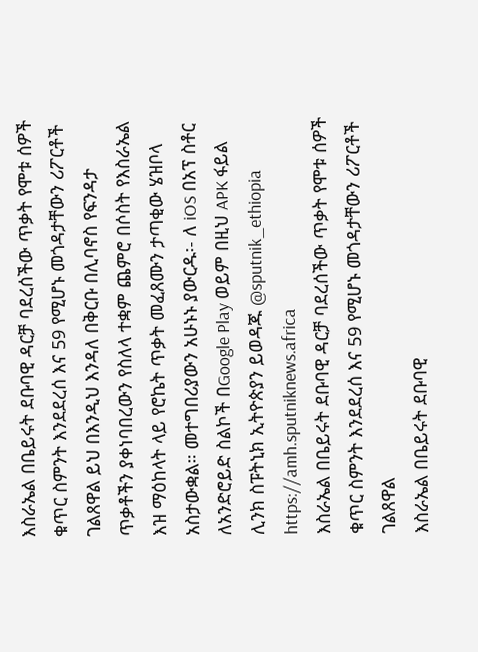እስራኤል በቤይሩት ደቡባዊ ዳርቻ ባደረሰችው ጥቃት የሞቱ ሰዎች ቁጥር ስምንት እንደደረሰ እና 59 የሚሆኑ መጎዳታቸውን ሪፖርቶች ገልጸዋል ይህ በእንዲህ እንዳለ በቅርቡ በሊባኖስ የፍንዳታ ጥቃቶችን ያቀነባበረውን የስለላ ተቋም ጨምሮ በሶስት የእስራኤል እዝ ማዕከላት ላይ የሮኬት ጥቃት መፈጸሙን ታጣቂው ሄዝቦላ አስታውቋል። መተግበሪያውን አሁኑኑ ያውርዱ፡- ለ iOS በአፕ ስቶር ለአንድሮይድ ስልኮች በGoogle Play ወይም በዚህ APK ፋይል ሊንክ ስፑትኒክ ኢትዮጵያን ይወዳጁ @sputnik_ethiopia
https://amh.sputniknews.africa
እስራኤል በቤይሩት ደቡባዊ ዳርቻ ባደረሰችው ጥቃት የሞቱ ሰዎች ቁጥር ስምንት እንደደረሰ እና 59 የሚሆኑ መጎዳታቸውን ሪፖርቶች ገልጸዋል
እስራኤል በቤይሩት ደቡባዊ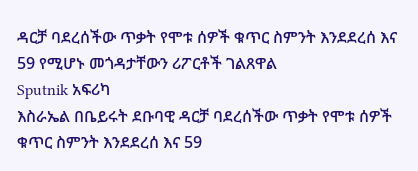ዳርቻ ባደረሰችው ጥቃት የሞቱ ሰዎች ቁጥር ስምንት እንደደረሰ እና 59 የሚሆኑ መጎዳታቸውን ሪፖርቶች ገልጸዋል
Sputnik አፍሪካ
እስራኤል በቤይሩት ደቡባዊ ዳርቻ ባደረሰችው ጥቃት የሞቱ ሰዎች ቁጥር ስምንት እንደደረሰ እና 59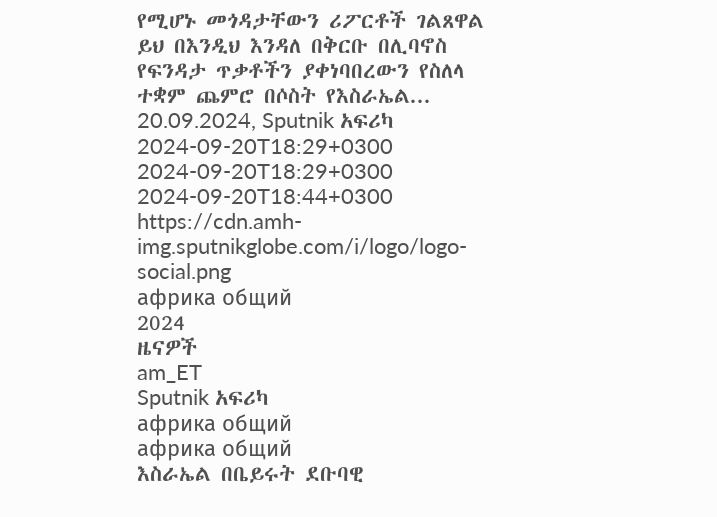የሚሆኑ መጎዳታቸውን ሪፖርቶች ገልጸዋል ይህ በእንዲህ እንዳለ በቅርቡ በሊባኖስ የፍንዳታ ጥቃቶችን ያቀነባበረውን የስለላ ተቋም ጨምሮ በሶስት የእስራኤል... 20.09.2024, Sputnik አፍሪካ
2024-09-20T18:29+0300
2024-09-20T18:29+0300
2024-09-20T18:44+0300
https://cdn.amh-img.sputnikglobe.com/i/logo/logo-social.png
африка общий
2024
ዜናዎች
am_ET
Sputnik አፍሪካ
африка общий
африка общий
እስራኤል በቤይሩት ደቡባዊ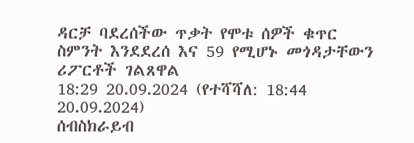ዳርቻ ባደረሰችው ጥቃት የሞቱ ሰዎች ቁጥር ስምንት እንደደረሰ እና 59 የሚሆኑ መጎዳታቸውን ሪፖርቶች ገልጸዋል
18:29 20.09.2024 (የተሻሻለ: 18:44 20.09.2024)
ሰብስክራይብ